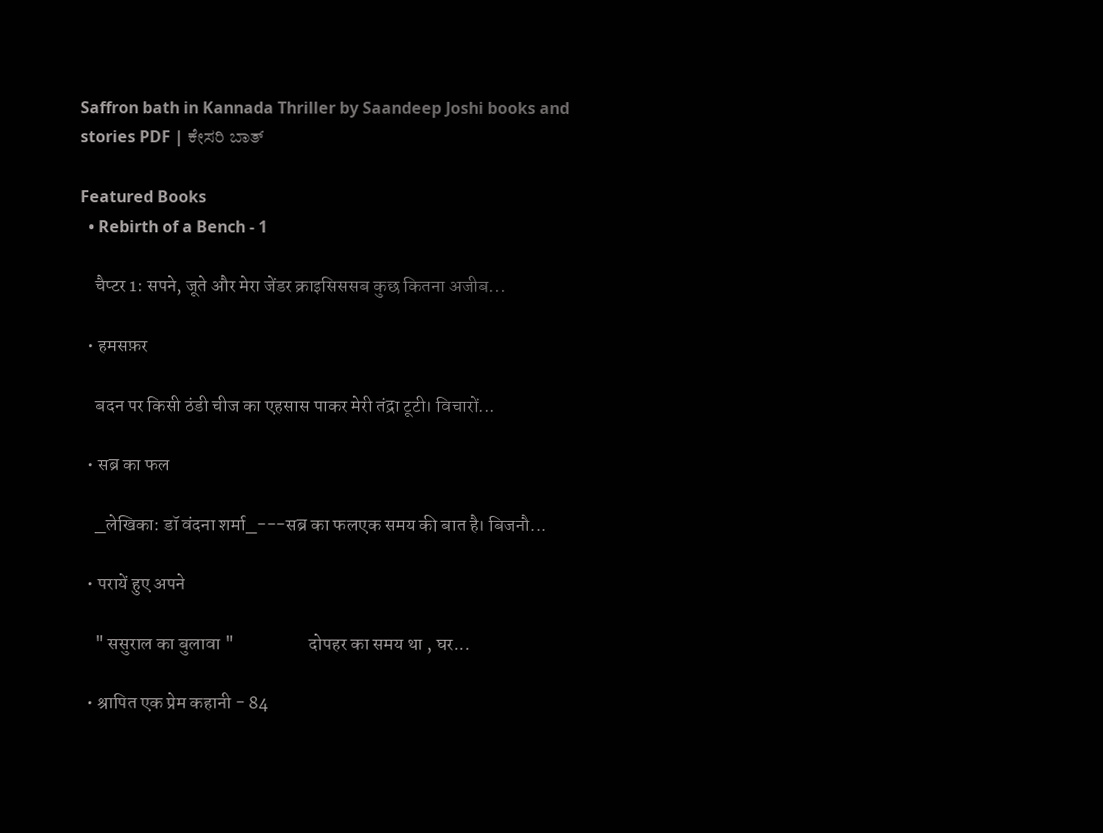Saffron bath in Kannada Thriller by Saandeep Joshi books and stories PDF | ಕೇಸರಿ ಬಾತ್

Featured Books
  • Rebirth of a Bench - 1

    चैप्टर 1: सपने, जूते और मेरा जेंडर क्राइसिससब कुछ कितना अजीब...

  • हमसफ़र

    बदन पर किसी ठंडी चीज का एहसास पाकर मेरी तंद्रा टूटी। विचारों...

  • सब्र का फल

    _लेखिका: डॉ वंदना शर्मा_---सब्र का फलएक समय की बात है। बिजनौ...

  • परायें हुए अपने

    " ससुराल का बुलावा "                    दोपहर का समय था , घर...

  • श्रापित एक प्रेम कहानी - 84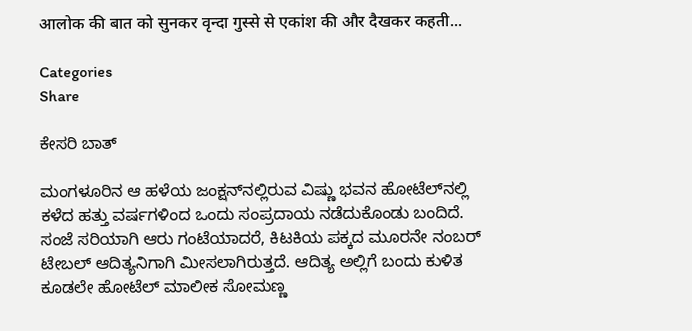आलोक की बात को सुनकर वृन्दा गुस्से से एकांश की और दैखकर कहती...

Categories
Share

ಕೇಸರಿ ಬಾತ್

ಮಂಗಳೂರಿನ ಆ ಹಳೆಯ ಜಂಕ್ಷನ್‌ನಲ್ಲಿರುವ ವಿಷ್ಣು ಭವನ ಹೋಟೆಲ್‌ನಲ್ಲಿ ಕಳೆದ ಹತ್ತು ವರ್ಷಗಳಿಂದ ಒಂದು ಸಂಪ್ರದಾಯ ನಡೆದುಕೊಂಡು ಬಂದಿದೆ. ಸಂಜೆ ಸರಿಯಾಗಿ ಆರು ಗಂಟೆಯಾದರೆ, ಕಿಟಕಿಯ ಪಕ್ಕದ ಮೂರನೇ ನಂಬರ್ ಟೇಬಲ್ ಆದಿತ್ಯನಿಗಾಗಿ ಮೀಸಲಾಗಿರುತ್ತದೆ. ಆದಿತ್ಯ ಅಲ್ಲಿಗೆ ಬಂದು ಕುಳಿತ ಕೂಡಲೇ ಹೋಟೆಲ್ ಮಾಲೀಕ ಸೋಮಣ್ಣ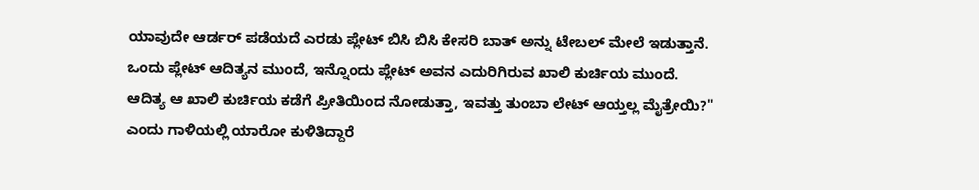ಯಾವುದೇ ಆರ್ಡರ್ ಪಡೆಯದೆ ಎರಡು ಪ್ಲೇಟ್ ಬಿಸಿ ಬಿಸಿ ಕೇಸರಿ ಬಾತ್ ಅನ್ನು ಟೇಬಲ್ ಮೇಲೆ ಇಡುತ್ತಾನೆ. ಒಂದು ಪ್ಲೇಟ್ ಆದಿತ್ಯನ ಮುಂದೆ, ಇನ್ನೊಂದು ಪ್ಲೇಟ್ ಅವನ ಎದುರಿಗಿರುವ ಖಾಲಿ ಕುರ್ಚಿಯ ಮುಂದೆ.
ಆದಿತ್ಯ ಆ ಖಾಲಿ ಕುರ್ಚಿಯ ಕಡೆಗೆ ಪ್ರೀತಿಯಿಂದ ನೋಡುತ್ತಾ, ಇವತ್ತು ತುಂಬಾ ಲೇಟ್ ಆಯ್ತಲ್ಲ ಮೈತ್ರೇಯಿ?" ಎಂದು ಗಾಳಿಯಲ್ಲಿ ಯಾರೋ ಕುಳಿತಿದ್ದಾರೆ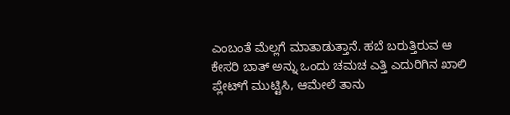ಎಂಬಂತೆ ಮೆಲ್ಲಗೆ ಮಾತಾಡುತ್ತಾನೆ. ಹಬೆ ಬರುತ್ತಿರುವ ಆ ಕೇಸರಿ ಬಾತ್ ಅನ್ನು ಒಂದು ಚಮಚ ಎತ್ತಿ ಎದುರಿಗಿನ ಖಾಲಿ ಪ್ಲೇಟ್‌ಗೆ ಮುಟ್ಟಿಸಿ, ಆಮೇಲೆ ತಾನು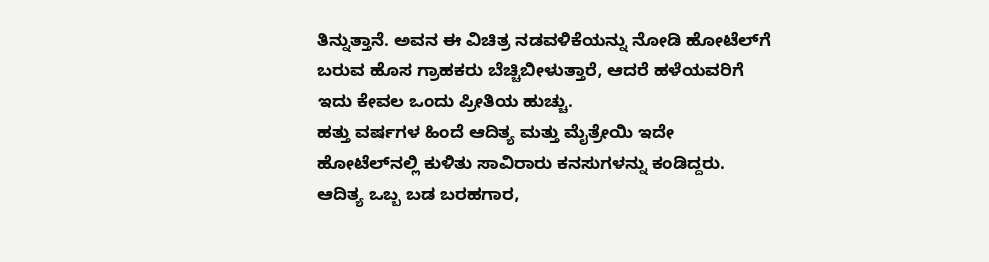ತಿನ್ನುತ್ತಾನೆ. ಅವನ ಈ ವಿಚಿತ್ರ ನಡವಳಿಕೆಯನ್ನು ನೋಡಿ ಹೋಟೆಲ್‌ಗೆ ಬರುವ ಹೊಸ ಗ್ರಾಹಕರು ಬೆಚ್ಚಿಬೀಳುತ್ತಾರೆ, ಆದರೆ ಹಳೆಯವರಿಗೆ ಇದು ಕೇವಲ ಒಂದು ಪ್ರೀತಿಯ ಹುಚ್ಚು.
ಹತ್ತು ವರ್ಷಗಳ ಹಿಂದೆ ಆದಿತ್ಯ ಮತ್ತು ಮೈತ್ರೇಯಿ ಇದೇ ಹೋಟೆಲ್‌ನಲ್ಲಿ ಕುಳಿತು ಸಾವಿರಾರು ಕನಸುಗಳನ್ನು ಕಂಡಿದ್ದರು. ಆದಿತ್ಯ ಒಬ್ಬ ಬಡ ಬರಹಗಾರ,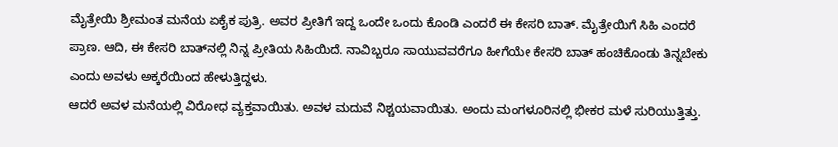ಮೈತ್ರೇಯಿ ಶ್ರೀಮಂತ ಮನೆಯ ಏಕೈಕ ಪುತ್ರಿ. ಅವರ ಪ್ರೀತಿಗೆ ಇದ್ದ ಒಂದೇ ಒಂದು ಕೊಂಡಿ ಎಂದರೆ ಈ ಕೇಸರಿ ಬಾತ್. ಮೈತ್ರೇಯಿಗೆ ಸಿಹಿ ಎಂದರೆ ಪ್ರಾಣ. ಆದಿ, ಈ ಕೇಸರಿ ಬಾತ್‌ನಲ್ಲಿ ನಿನ್ನ ಪ್ರೀತಿಯ ಸಿಹಿಯಿದೆ. ನಾವಿಬ್ಬರೂ ಸಾಯುವವರೆಗೂ ಹೀಗೆಯೇ ಕೇಸರಿ ಬಾತ್ ಹಂಚಿಕೊಂಡು ತಿನ್ನಬೇಕು ಎಂದು ಅವಳು ಅಕ್ಕರೆಯಿಂದ ಹೇಳುತ್ತಿದ್ದಳು.
ಆದರೆ ಅವಳ ಮನೆಯಲ್ಲಿ ವಿರೋಧ ವ್ಯಕ್ತವಾಯಿತು. ಅವಳ ಮದುವೆ ನಿಶ್ಚಯವಾಯಿತು. ಅಂದು ಮಂಗಳೂರಿನಲ್ಲಿ ಭೀಕರ ಮಳೆ ಸುರಿಯುತ್ತಿತ್ತು.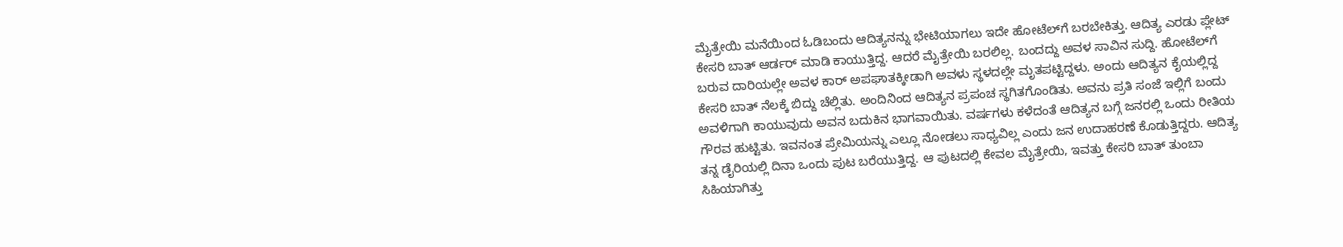ಮೈತ್ರೇಯಿ ಮನೆಯಿಂದ ಓಡಿಬಂದು ಆದಿತ್ಯನನ್ನು ಭೇಟಿಯಾಗಲು ಇದೇ ಹೋಟೆಲ್‌ಗೆ ಬರಬೇಕಿತ್ತು. ಆದಿತ್ಯ ಎರಡು ಪ್ಲೇಟ್ ಕೇಸರಿ ಬಾತ್ ಆರ್ಡರ್ ಮಾಡಿ ಕಾಯುತ್ತಿದ್ದ. ಆದರೆ ಮೈತ್ರೇಯಿ ಬರಲಿಲ್ಲ. ಬಂದದ್ದು ಅವಳ ಸಾವಿನ ಸುದ್ದಿ. ಹೋಟೆಲ್‌ಗೆ ಬರುವ ದಾರಿಯಲ್ಲೇ ಅವಳ ಕಾರ್ ಅಪಘಾತಕ್ಕೀಡಾಗಿ ಅವಳು ಸ್ಥಳದಲ್ಲೇ ಮೃತಪಟ್ಟಿದ್ದಳು. ಅಂದು ಆದಿತ್ಯನ ಕೈಯಲ್ಲಿದ್ದ ಕೇಸರಿ ಬಾತ್ ನೆಲಕ್ಕೆ ಬಿದ್ದು ಚೆಲ್ಲಿತು. ಅಂದಿನಿಂದ ಆದಿತ್ಯನ ಪ್ರಪಂಚ ಸ್ಥಗಿತಗೊಂಡಿತು. ಅವನು ಪ್ರತಿ ಸಂಜೆ ಇಲ್ಲಿಗೆ ಬಂದು ಅವಳಿಗಾಗಿ ಕಾಯುವುದು ಅವನ ಬದುಕಿನ ಭಾಗವಾಯಿತು. ವರ್ಷಗಳು ಕಳೆದಂತೆ ಆದಿತ್ಯನ ಬಗ್ಗೆ ಜನರಲ್ಲಿ ಒಂದು ರೀತಿಯ ಗೌರವ ಹುಟ್ಟಿತು. ಇವನಂತ ಪ್ರೇಮಿಯನ್ನು ಎಲ್ಲೂ ನೋಡಲು ಸಾಧ್ಯವಿಲ್ಲ ಎಂದು ಜನ ಉದಾಹರಣೆ ಕೊಡುತ್ತಿದ್ದರು. ಆದಿತ್ಯ ತನ್ನ ಡೈರಿಯಲ್ಲಿ ದಿನಾ ಒಂದು ಪುಟ ಬರೆಯುತ್ತಿದ್ದ. ಆ ಪುಟದಲ್ಲಿ ಕೇವಲ ಮೈತ್ರೇಯಿ, ಇವತ್ತು ಕೇಸರಿ ಬಾತ್ ತುಂಬಾ ಸಿಹಿಯಾಗಿತ್ತು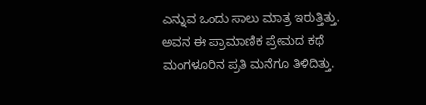ಎನ್ನುವ ಒಂದು ಸಾಲು ಮಾತ್ರ ಇರುತ್ತಿತ್ತು. ಅವನ ಈ ಪ್ರಾಮಾಣಿಕ ಪ್ರೇಮದ ಕಥೆ ಮಂಗಳೂರಿನ ಪ್ರತಿ ಮನೆಗೂ ತಿಳಿದಿತ್ತು.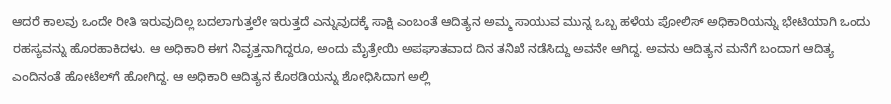ಆದರೆ ಕಾಲವು ಒಂದೇ ರೀತಿ ಇರುವುದಿಲ್ಲ ಬದಲಾಗುತ್ತಲೇ ಇರುತ್ತದೆ ಎನ್ನುವುದಕ್ಕೆ ಸಾಕ್ಷಿ ಎಂಬಂತೆ ಆದಿತ್ಯನ ಅಮ್ಮ ಸಾಯುವ ಮುನ್ನ ಒಬ್ಬ ಹಳೆಯ ಪೋಲಿಸ್ ಅಧಿಕಾರಿಯನ್ನು ಭೇಟಿಯಾಗಿ ಒಂದು ರಹಸ್ಯವನ್ನು ಹೊರಹಾಕಿದಳು. ಆ ಅಧಿಕಾರಿ ಈಗ ನಿವೃತ್ತನಾಗಿದ್ದರೂ, ಅಂದು ಮೈತ್ರೇಯಿ ಅಪಘಾತವಾದ ದಿನ ತನಿಖೆ ನಡೆಸಿದ್ದು ಅವನೇ ಆಗಿದ್ದ. ಅವನು ಆದಿತ್ಯನ ಮನೆಗೆ ಬಂದಾಗ ಆದಿತ್ಯ ಎಂದಿನಂತೆ ಹೋಟೆಲ್‌ಗೆ ಹೋಗಿದ್ದ. ಆ ಅಧಿಕಾರಿ ಆದಿತ್ಯನ ಕೊಠಡಿಯನ್ನು ಶೋಧಿಸಿದಾಗ ಅಲ್ಲಿ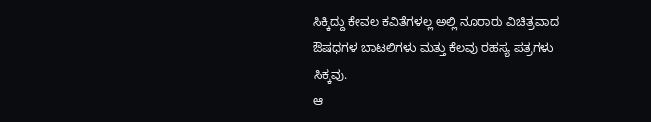ಸಿಕ್ಕಿದ್ದು ಕೇವಲ ಕವಿತೆಗಳಲ್ಲ ಅಲ್ಲಿ ನೂರಾರು ವಿಚಿತ್ರವಾದ ಔಷಧಗಳ ಬಾಟಲಿಗಳು ಮತ್ತು ಕೆಲವು ರಹಸ್ಯ ಪತ್ರಗಳು ಸಿಕ್ಕವು.
ಆ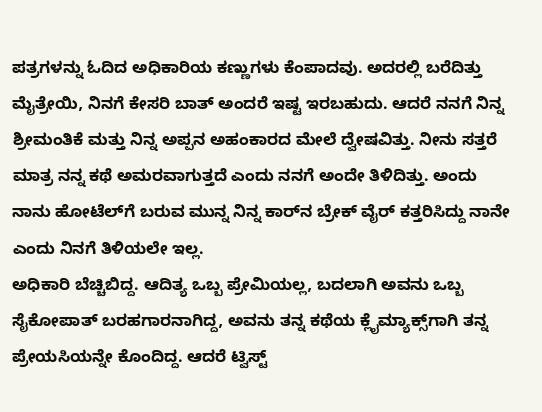ಪತ್ರಗಳನ್ನು ಓದಿದ ಅಧಿಕಾರಿಯ ಕಣ್ಣುಗಳು ಕೆಂಪಾದವು. ಅದರಲ್ಲಿ ಬರೆದಿತ್ತು ಮೈತ್ರೇಯಿ, ನಿನಗೆ ಕೇಸರಿ ಬಾತ್ ಅಂದರೆ ಇಷ್ಟ ಇರಬಹುದು. ಆದರೆ ನನಗೆ ನಿನ್ನ ಶ್ರೀಮಂತಿಕೆ ಮತ್ತು ನಿನ್ನ ಅಪ್ಪನ ಅಹಂಕಾರದ ಮೇಲೆ ದ್ವೇಷವಿತ್ತು. ನೀನು ಸತ್ತರೆ ಮಾತ್ರ ನನ್ನ ಕಥೆ ಅಮರವಾಗುತ್ತದೆ ಎಂದು ನನಗೆ ಅಂದೇ ತಿಳಿದಿತ್ತು. ಅಂದು ನಾನು ಹೋಟೆಲ್‌ಗೆ ಬರುವ ಮುನ್ನ ನಿನ್ನ ಕಾರ್‌ನ ಬ್ರೇಕ್ ವೈರ್ ಕತ್ತರಿಸಿದ್ದು ನಾನೇ ಎಂದು ನಿನಗೆ ತಿಳಿಯಲೇ ಇಲ್ಲ.
ಅಧಿಕಾರಿ ಬೆಚ್ಚಿಬಿದ್ದ. ಆದಿತ್ಯ ಒಬ್ಬ ಪ್ರೇಮಿಯಲ್ಲ, ಬದಲಾಗಿ ಅವನು ಒಬ್ಬ ಸೈಕೋಪಾತ್ ಬರಹಗಾರನಾಗಿದ್ದ, ಅವನು ತನ್ನ ಕಥೆಯ ಕ್ಲೈಮ್ಯಾಕ್ಸ್‌ಗಾಗಿ ತನ್ನ ಪ್ರೇಯಸಿಯನ್ನೇ ಕೊಂದಿದ್ದ. ಆದರೆ ಟ್ವಿಸ್ಟ್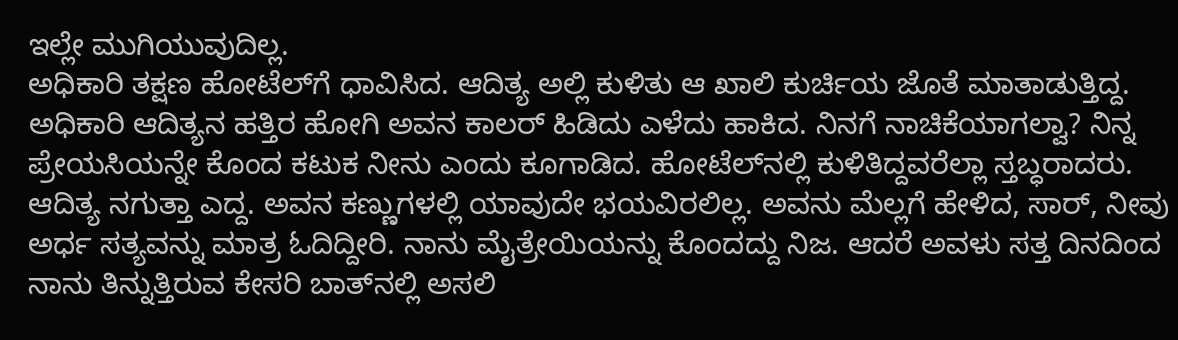ಇಲ್ಲೇ ಮುಗಿಯುವುದಿಲ್ಲ.
ಅಧಿಕಾರಿ ತಕ್ಷಣ ಹೋಟೆಲ್‌ಗೆ ಧಾವಿಸಿದ. ಆದಿತ್ಯ ಅಲ್ಲಿ ಕುಳಿತು ಆ ಖಾಲಿ ಕುರ್ಚಿಯ ಜೊತೆ ಮಾತಾಡುತ್ತಿದ್ದ. ಅಧಿಕಾರಿ ಆದಿತ್ಯನ ಹತ್ತಿರ ಹೋಗಿ ಅವನ ಕಾಲರ್ ಹಿಡಿದು ಎಳೆದು ಹಾಕಿದ. ನಿನಗೆ ನಾಚಿಕೆಯಾಗಲ್ವಾ? ನಿನ್ನ ಪ್ರೇಯಸಿಯನ್ನೇ ಕೊಂದ ಕಟುಕ ನೀನು ಎಂದು ಕೂಗಾಡಿದ. ಹೋಟೆಲ್‌ನಲ್ಲಿ ಕುಳಿತಿದ್ದವರೆಲ್ಲಾ ಸ್ತಬ್ಧರಾದರು.
ಆದಿತ್ಯ ನಗುತ್ತಾ ಎದ್ದ. ಅವನ ಕಣ್ಣುಗಳಲ್ಲಿ ಯಾವುದೇ ಭಯವಿರಲಿಲ್ಲ. ಅವನು ಮೆಲ್ಲಗೆ ಹೇಳಿದ, ಸಾರ್, ನೀವು ಅರ್ಧ ಸತ್ಯವನ್ನು ಮಾತ್ರ ಓದಿದ್ದೀರಿ. ನಾನು ಮೈತ್ರೇಯಿಯನ್ನು ಕೊಂದದ್ದು ನಿಜ. ಆದರೆ ಅವಳು ಸತ್ತ ದಿನದಿಂದ ನಾನು ತಿನ್ನುತ್ತಿರುವ ಕೇಸರಿ ಬಾತ್‌ನಲ್ಲಿ ಅಸಲಿ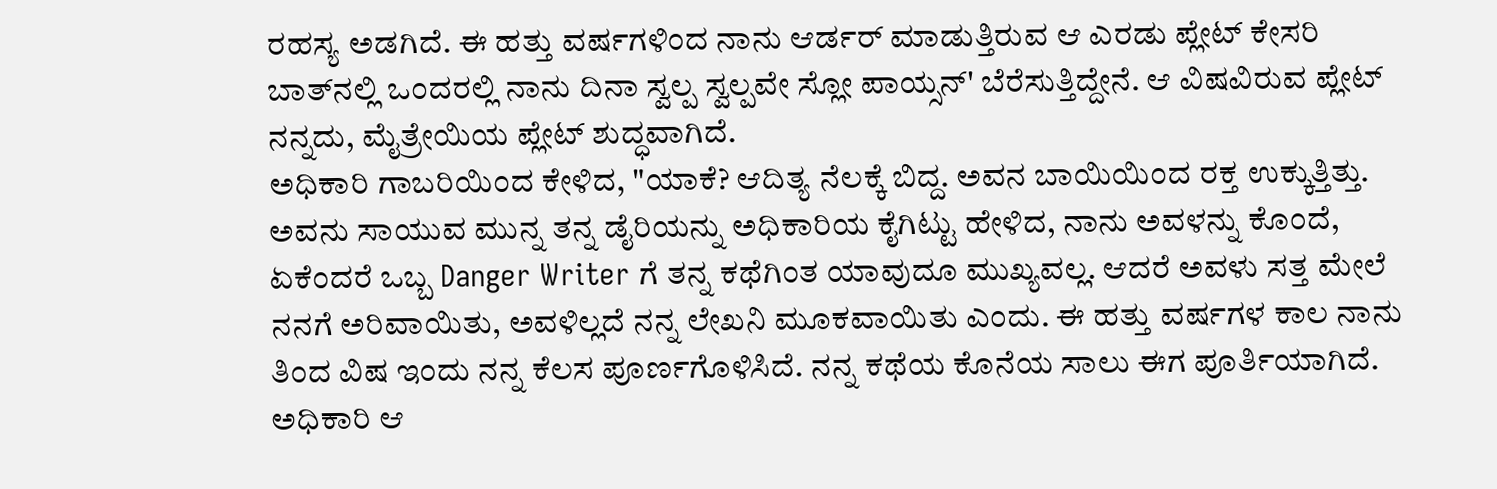ರಹಸ್ಯ ಅಡಗಿದೆ. ಈ ಹತ್ತು ವರ್ಷಗಳಿಂದ ನಾನು ಆರ್ಡರ್ ಮಾಡುತ್ತಿರುವ ಆ ಎರಡು ಪ್ಲೇಟ್ ಕೇಸರಿ ಬಾತ್‌ನಲ್ಲಿ ಒಂದರಲ್ಲಿ ನಾನು ದಿನಾ ಸ್ವಲ್ಪ ಸ್ವಲ್ಪವೇ ಸ್ಲೋ ಪಾಯ್ಸನ್' ಬೆರೆಸುತ್ತಿದ್ದೇನೆ. ಆ ವಿಷವಿರುವ ಪ್ಲೇಟ್ ನನ್ನದು, ಮೈತ್ರೇಯಿಯ ಪ್ಲೇಟ್ ಶುದ್ಧವಾಗಿದೆ.
ಅಧಿಕಾರಿ ಗಾಬರಿಯಿಂದ ಕೇಳಿದ, "ಯಾಕೆ? ಆದಿತ್ಯ ನೆಲಕ್ಕೆ ಬಿದ್ದ. ಅವನ ಬಾಯಿಯಿಂದ ರಕ್ತ ಉಕ್ಕುತ್ತಿತ್ತು. ಅವನು ಸಾಯುವ ಮುನ್ನ ತನ್ನ ಡೈರಿಯನ್ನು ಅಧಿಕಾರಿಯ ಕೈಗಿಟ್ಟು ಹೇಳಿದ, ನಾನು ಅವಳನ್ನು ಕೊಂದೆ, ಏಕೆಂದರೆ ಒಬ್ಬ Danger Writer ಗೆ ತನ್ನ ಕಥೆಗಿಂತ ಯಾವುದೂ ಮುಖ್ಯವಲ್ಲ. ಆದರೆ ಅವಳು ಸತ್ತ ಮೇಲೆ ನನಗೆ ಅರಿವಾಯಿತು, ಅವಳಿಲ್ಲದೆ ನನ್ನ ಲೇಖನಿ ಮೂಕವಾಯಿತು ಎಂದು. ಈ ಹತ್ತು ವರ್ಷಗಳ ಕಾಲ ನಾನು ತಿಂದ ವಿಷ ಇಂದು ನನ್ನ ಕೆಲಸ ಪೂರ್ಣಗೊಳಿಸಿದೆ. ನನ್ನ ಕಥೆಯ ಕೊನೆಯ ಸಾಲು ಈಗ ಪೂರ್ತಿಯಾಗಿದೆ.
ಅಧಿಕಾರಿ ಆ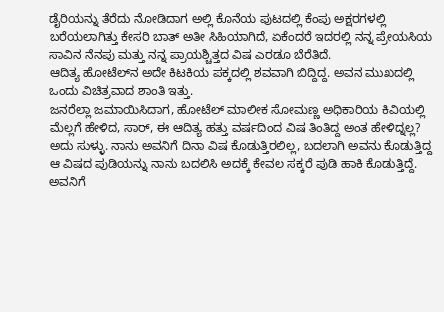ಡೈರಿಯನ್ನು ತೆರೆದು ನೋಡಿದಾಗ ಅಲ್ಲಿ ಕೊನೆಯ ಪುಟದಲ್ಲಿ ಕೆಂಪು ಅಕ್ಷರಗಳಲ್ಲಿ ಬರೆಯಲಾಗಿತ್ತು ಕೇಸರಿ ಬಾತ್ ಅತೀ ಸಿಹಿಯಾಗಿದೆ, ಏಕೆಂದರೆ ಇದರಲ್ಲಿ ನನ್ನ ಪ್ರೇಯಸಿಯ ಸಾವಿನ ನೆನಪು ಮತ್ತು ನನ್ನ ಪ್ರಾಯಶ್ಚಿತ್ತದ ವಿಷ ಎರಡೂ ಬೆರೆತಿದೆ.
ಆದಿತ್ಯ ಹೋಟೆಲ್‌ನ ಅದೇ ಕಿಟಕಿಯ ಪಕ್ಕದಲ್ಲಿ ಶವವಾಗಿ ಬಿದ್ದಿದ್ದ. ಅವನ ಮುಖದಲ್ಲಿ ಒಂದು ವಿಚಿತ್ರವಾದ ಶಾಂತಿ ಇತ್ತು.
ಜನರೆಲ್ಲಾ ಜಮಾಯಿಸಿದಾಗ, ಹೋಟೆಲ್ ಮಾಲೀಕ ಸೋಮಣ್ಣ ಅಧಿಕಾರಿಯ ಕಿವಿಯಲ್ಲಿ ಮೆಲ್ಲಗೆ ಹೇಳಿದ, ಸಾರ್, ಈ ಆದಿತ್ಯ ಹತ್ತು ವರ್ಷದಿಂದ ವಿಷ ತಿಂತಿದ್ದ ಅಂತ ಹೇಳಿದ್ನಲ್ಲ? ಅದು ಸುಳ್ಳು. ನಾನು ಅವನಿಗೆ ದಿನಾ ವಿಷ ಕೊಡುತ್ತಿರಲಿಲ್ಲ, ಬದಲಾಗಿ ಅವನು ಕೊಡುತ್ತಿದ್ದ ಆ ವಿಷದ ಪುಡಿಯನ್ನು ನಾನು ಬದಲಿಸಿ ಅದಕ್ಕೆ ಕೇವಲ ಸಕ್ಕರೆ ಪುಡಿ ಹಾಕಿ ಕೊಡುತ್ತಿದ್ದೆ. ಅವನಿಗೆ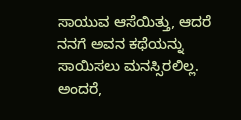ಸಾಯುವ ಆಸೆಯಿತ್ತು, ಆದರೆ ನನಗೆ ಅವನ ಕಥೆಯನ್ನು ಸಾಯಿಸಲು ಮನಸ್ಸಿರಲಿಲ್ಲ.
ಅಂದರೆ,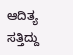ಆದಿತ್ಯ ಸತ್ತಿದ್ದು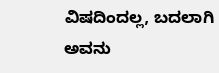ವಿಷದಿಂದಲ್ಲ, ಬದಲಾಗಿ ಅವನು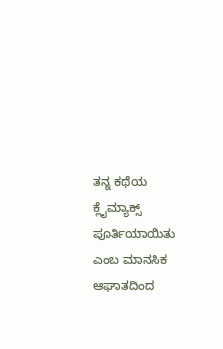ತನ್ನ ಕಥೆಯ ಕ್ಲೈಮ್ಯಾಕ್ಸ್ ಪೂರ್ತಿಯಾಯಿತು ಎಂಬ ಮಾನಸಿಕ ಆಘಾತದಿಂದ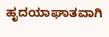ಹೃದಯಾಘಾತವಾಗಿ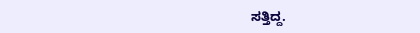ಸತ್ತಿದ್ದ.